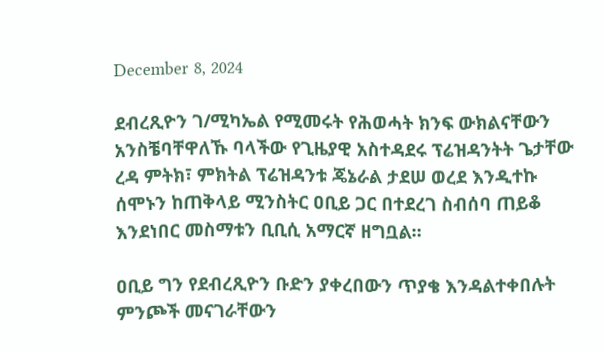December 8, 2024

ደብረጺዮን ገ/ሚካኤል የሚመሩት የሕወሓት ክንፍ ውክልናቸውን አንስቼባቸዋለኹ ባላችው የጊዜያዊ አስተዳደሩ ፕሬዝዳንትት ጌታቸው ረዳ ምትክ፣ ምክትል ፕሬዝዳንቱ ጄኔራል ታደሠ ወረደ እንዲተኩ ሰሞኑን ከጠቅላይ ሚንስትር ዐቢይ ጋር በተደረገ ስብሰባ ጠይቆ እንደነበር መስማቱን ቢቢሲ አማርኛ ዘግቧል።

ዐቢይ ግን የደብረጺዮን ቡድን ያቀረበውን ጥያቄ እንዳልተቀበሉት ምንጮች መናገራቸውን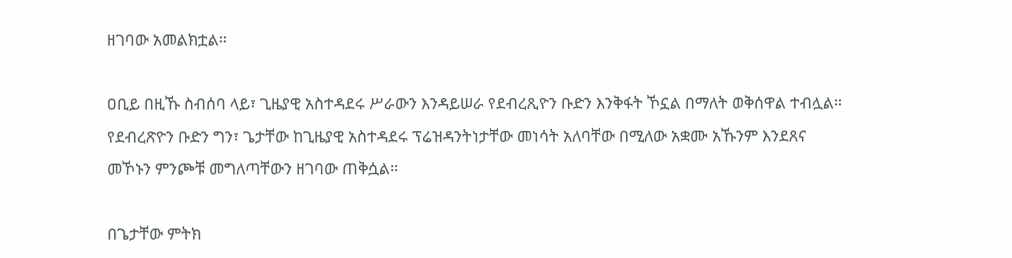ዘገባው አመልክቷል።

ዐቢይ በዚኹ ስብሰባ ላይ፣ ጊዜያዊ አስተዳደሩ ሥራውን እንዳይሠራ የደብረጺዮን ቡድን እንቅፋት ኾኗል በማለት ወቅሰዋል ተብሏል። የደብረጽዮን ቡድን ግን፣ ጌታቸው ከጊዜያዊ አስተዳደሩ ፕሬዝዳንትነታቸው መነሳት አለባቸው በሚለው አቋሙ አኹንም እንደጸና መኾኑን ምንጮቹ መግለጣቸውን ዘገባው ጠቅሷል።

በጌታቸው ምትክ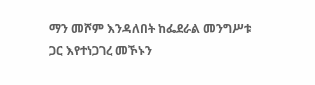ማን መሾም እንዳለበት ከፌደራል መንግሥቱ ጋር እየተነጋገረ መኾኑን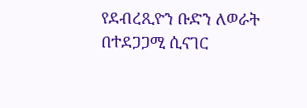የደብረጺዮን ቡድን ለወራት በተደጋጋሚ ሲናገር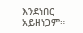እንደነበር አይዘነጋም።